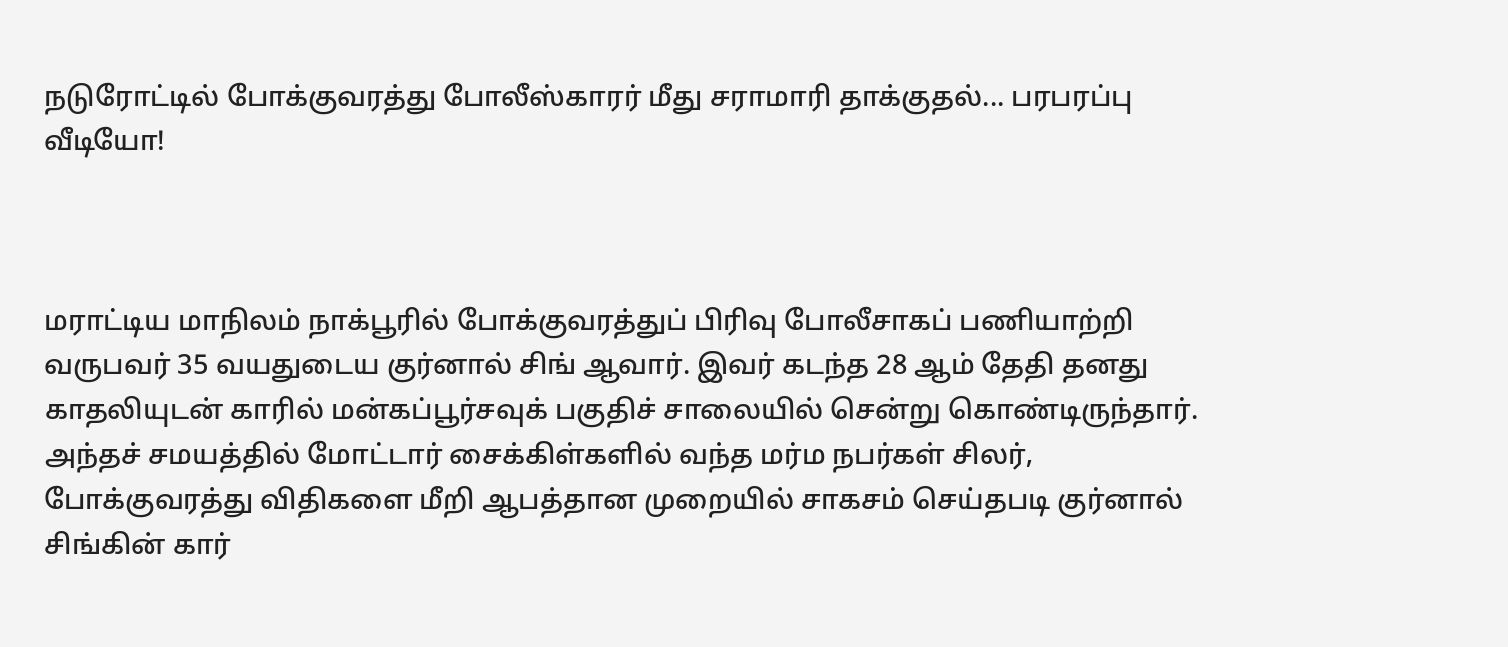நடுரோட்டில் போக்குவரத்து போலீஸ்காரர் மீது சராமாரி தாக்குதல்... பரபரப்பு வீடியோ!



மராட்டிய மாநிலம் நாக்பூரில் போக்குவரத்துப் பிரிவு போலீசாகப் பணியாற்றி வருபவர் 35 வயதுடைய குர்னால் சிங் ஆவார். இவர் கடந்த 28 ஆம் தேதி தனது காதலியுடன் காரில் மன்கப்பூர்சவுக் பகுதிச் சாலையில் சென்று கொண்டிருந்தார். அந்தச் சமயத்தில் மோட்டார் சைக்கிள்களில் வந்த மர்ம நபர்கள் சிலர், போக்குவரத்து விதிகளை மீறி ஆபத்தான முறையில் சாகசம் செய்தபடி குர்னால் சிங்கின் கார்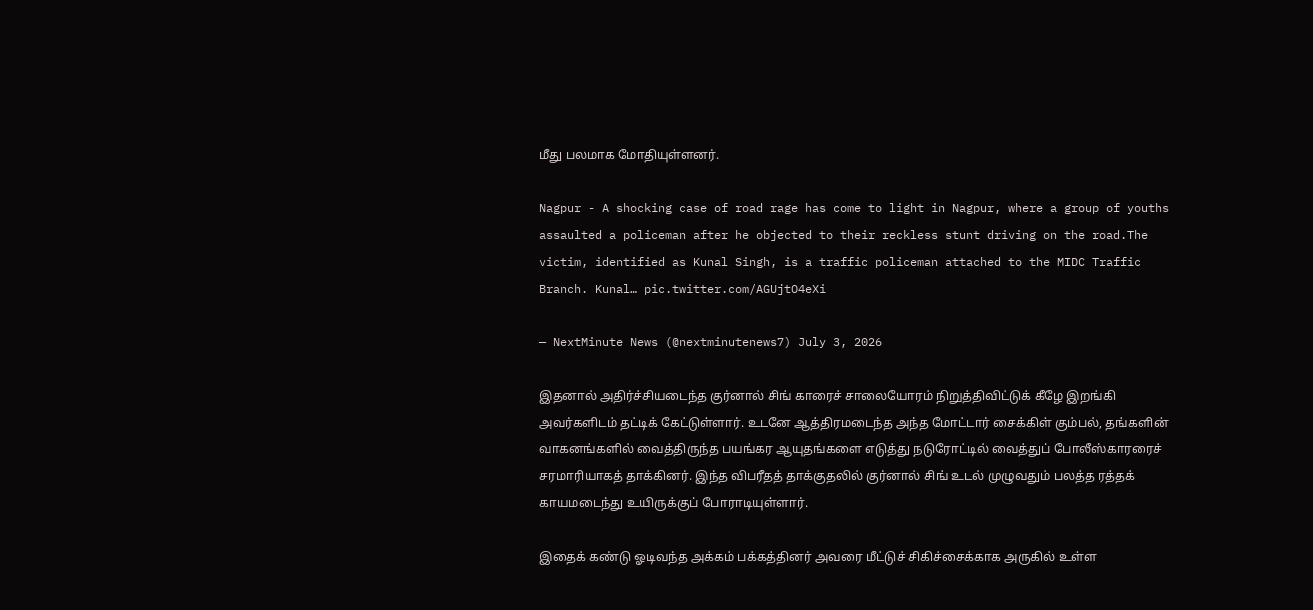மீது பலமாக மோதியுள்ளனர்.

Nagpur - A shocking case of road rage has come to light in Nagpur, where a group of youths assaulted a policeman after he objected to their reckless stunt driving on the road.The victim, identified as Kunal Singh, is a traffic policeman attached to the MIDC Traffic Branch. Kunal… pic.twitter.com/AGUjtO4eXi

— NextMinute News (@nextminutenews7) July 3, 2026

இதனால் அதிர்ச்சியடைந்த குர்னால் சிங் காரைச் சாலையோரம் நிறுத்திவிட்டுக் கீழே இறங்கி அவர்களிடம் தட்டிக் கேட்டுள்ளார். உடனே ஆத்திரமடைந்த அந்த மோட்டார் சைக்கிள் கும்பல், தங்களின் வாகனங்களில் வைத்திருந்த பயங்கர ஆயுதங்களை எடுத்து நடுரோட்டில் வைத்துப் போலீஸ்காரரைச் சரமாரியாகத் தாக்கினர். இந்த விபரீதத் தாக்குதலில் குர்னால் சிங் உடல் முழுவதும் பலத்த ரத்தக் காயமடைந்து உயிருக்குப் போராடியுள்ளார்.

இதைக் கண்டு ஓடிவந்த அக்கம் பக்கத்தினர் அவரை மீட்டுச் சிகிச்சைக்காக அருகில் உள்ள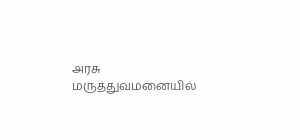அரசு மருத்துவமனையில்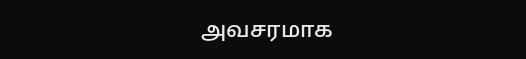அவசரமாக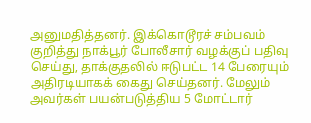அனுமதித்தனர். இக்கொடூரச் சம்பவம் குறித்து நாக்பூர் போலீசார் வழக்குப் பதிவு செய்து, தாக்குதலில் ஈடுபட்ட 14 பேரையும் அதிரடியாகக் கைது செய்தனர். மேலும் அவர்கள் பயன்படுத்திய 5 மோட்டார்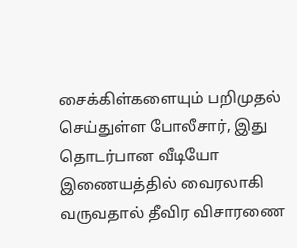சைக்கிள்களையும் பறிமுதல் செய்துள்ள போலீசார், இது தொடர்பான வீடியோ இணையத்தில் வைரலாகி வருவதால் தீவிர விசாரணை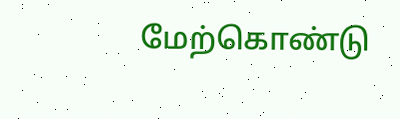மேற்கொண்டு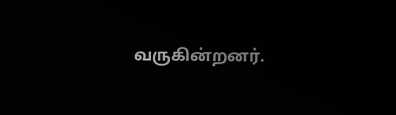வருகின்றனர்.